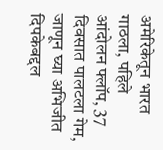अमेरिकेतून भारत गाठला, पहिले आंदोलन फ्लॉप, 37 दिवसात पालटला गेम, जाणून घ्या अभिजीत दिपकेबद्दल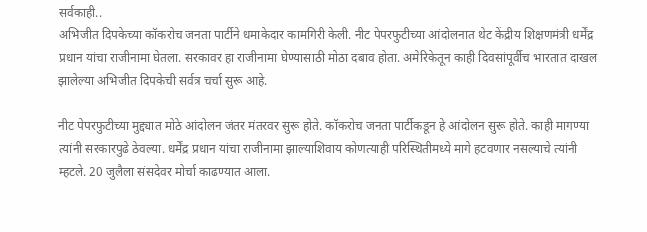सर्वकाही..
अभिजीत दिपकेच्या कॉकरोच जनता पार्टीने धमाकेदार कामगिरी केली. नीट पेपरफुटीच्या आंदोलनात थेट केंद्रीय शिक्षणमंत्री धर्मेंद्र प्रधान यांचा राजीनामा घेतला. सरकावर हा राजीनामा घेण्यासाठी मोठा दबाव होता. अमेरिकेतून काही दिवसांपूर्वीच भारतात दाखल झालेल्या अभिजीत दिपकेची सर्वत्र चर्चा सुरू आहे.

नीट पेपरफुटीच्या मुद्द्यात मोठे आंदोलन जंतर मंतरवर सुरू होते. कॉकरोच जनता पार्टीकडून हे आंदोलन सुरू होते. काही मागण्या त्यांनी सरकारपुढे ठेवल्या. धर्मेंद्र प्रधान यांचा राजीनामा झाल्याशिवाय कोणत्याही परिस्थितीमध्ये मागे हटवणार नसल्याचे त्यांनी म्हटले. 20 जुलैला संसदेवर मोर्चा काढण्यात आला.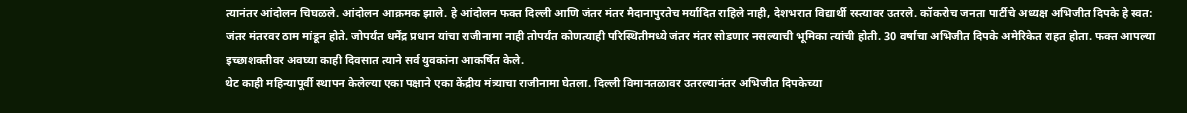त्यानंतर आंदोलन चिघळले. आंदोलन आक्रमक झाले. हे आंदोलन फक्त दिल्ली आणि जंतर मंतर मैदानापुरतेच मर्यादित राहिले नाही, देशभरात विद्यार्थी रस्त्यावर उतरले. कॉकरोच जनता पार्टीचे अध्यक्ष अभिजीत दिपके हे स्वत: जंतर मंतरवर ठाम मांडून होते. जोपर्यंत धर्मेंद्र प्रधान यांचा राजीनामा नाही तोपर्यंत कोणत्याही परिस्थितीमध्ये जंतर मंतर सोडणार नसल्याची भूमिका त्यांची होती. 30 वर्षाचा अभिजीत दिपके अमेरिकेत राहत होता. फक्त आपल्या इच्छाशक्तीवर अवघ्या काही दिवसात त्याने सर्व युवकांना आकर्षित केले.
थेट काही महिन्यापूर्वी स्थापन केलेल्या एका पक्षाने एका केंद्रीय मंत्र्याचा राजीनामा घेतला. दिल्ली विमानतळावर उतरल्यानंतर अभिजीत दिपकेच्या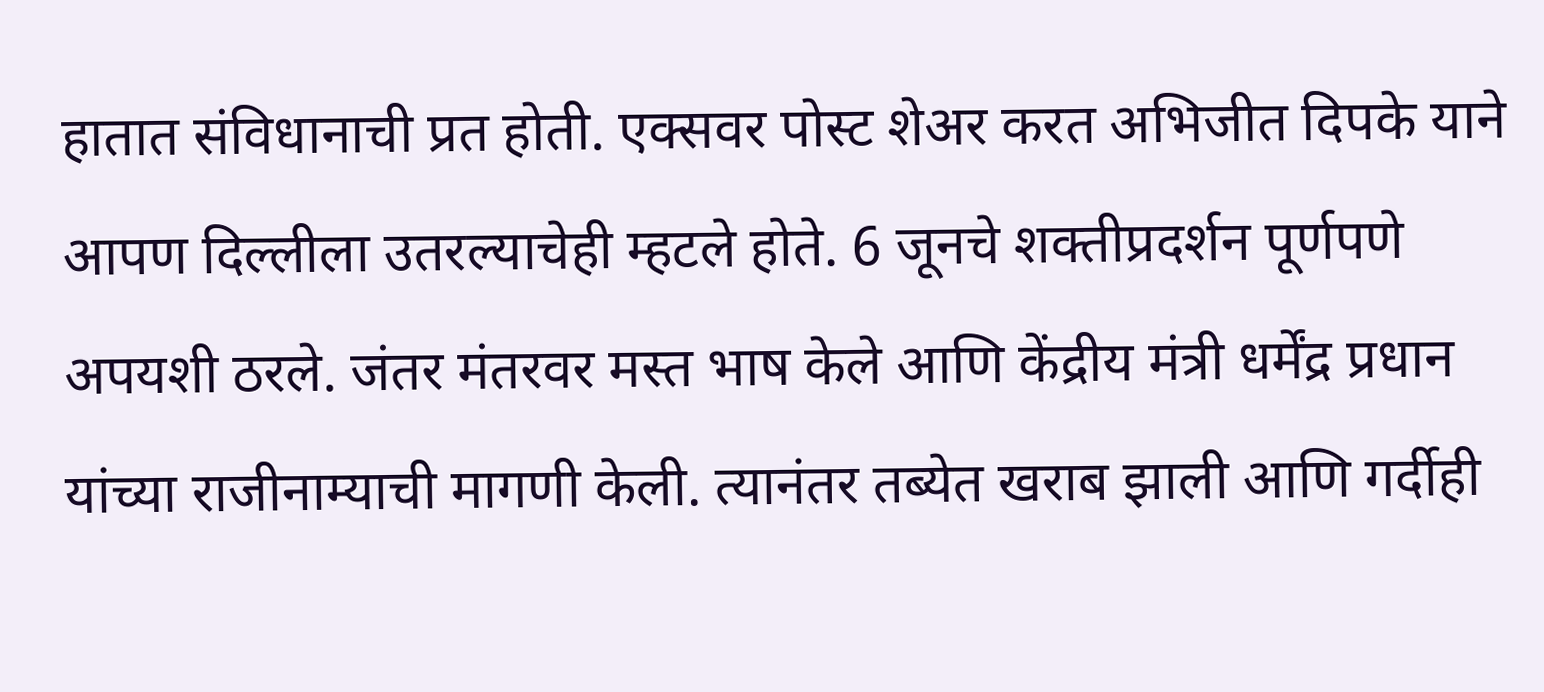हातात संविधानाची प्रत होती. एक्सवर पोस्ट शेअर करत अभिजीत दिपके याने आपण दिल्लीला उतरल्याचेही म्हटले होते. 6 जूनचे शक्तीप्रदर्शन पूर्णपणे अपयशी ठरले. जंतर मंतरवर मस्त भाष केले आणि केंद्रीय मंत्री धर्मेंद्र प्रधान यांच्या राजीनाम्याची मागणी केली. त्यानंतर तब्येत खराब झाली आणि गर्दीही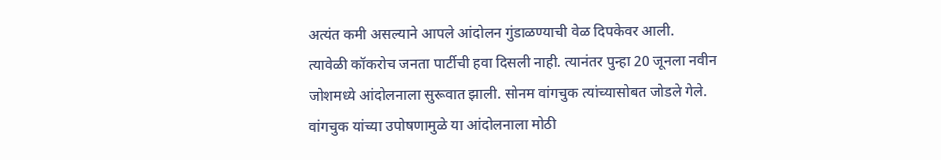अत्यंत कमी असल्याने आपले आंदोलन गुंडाळण्याची वेळ दिपकेवर आली.
त्यावेळी कॉकरोच जनता पार्टीची हवा दिसली नाही. त्यानंतर पुन्हा 20 जूनला नवीन जोशमध्ये आंदोलनाला सुरूवात झाली. सोनम वांगचुक त्यांच्यासोबत जोडले गेले. वांगचुक यांच्या उपोषणामुळे या आंदोलनाला मोठी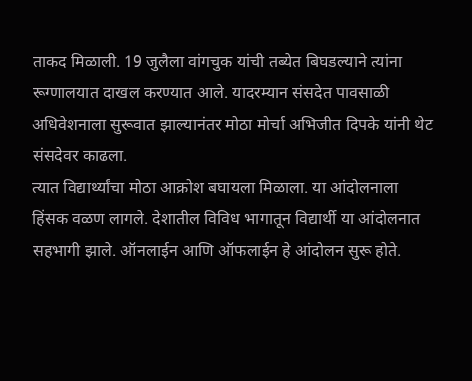ताकद मिळाली. 19 जुलैला वांगचुक यांची तब्येत बिघडल्याने त्यांना रूग्णालयात दाखल करण्यात आले. यादरम्यान संसदेत पावसाळी अधिवेशनाला सुरूवात झाल्यानंतर मोठा मोर्चा अभिजीत दिपके यांनी थेट संसदेवर काढला.
त्यात विद्यार्थ्यांचा मोठा आक्रोश बघायला मिळाला. या आंदोलनाला हिंसक वळण लागले. देशातील विविध भागातून विद्यार्थी या आंदोलनात सहभागी झाले. ऑनलाईन आणि ऑफलाईन हे आंदोलन सुरू होते.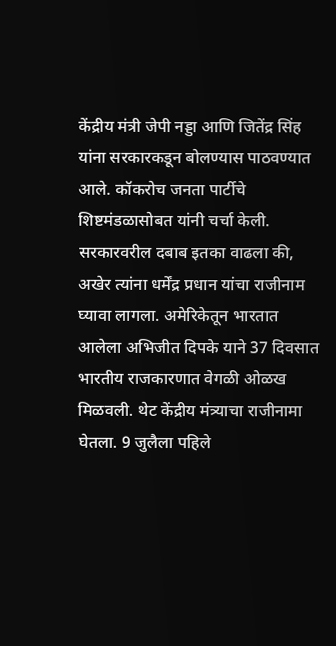केंद्रीय मंत्री जेपी नड्डा आणि जितेंद्र सिंह यांना सरकारकडून बोलण्यास पाठवण्यात आले. कॉकरोच जनता पार्टीचे शिष्टमंडळासोबत यांनी चर्चा केली.
सरकारवरील दबाब इतका वाढला की, अखेर त्यांना धर्मेंद्र प्रधान यांचा राजीनाम घ्यावा लागला. अमेरिकेतून भारतात आलेला अभिजीत दिपके याने 37 दिवसात भारतीय राजकारणात वेगळी ओळख मिळवली. थेट केंद्रीय मंत्र्याचा राजीनामा घेतला. 9 जुलैला पहिले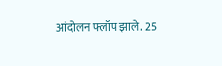आंदोलन फ्लॉप झाले. 25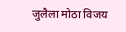जुलैला मोठा विजय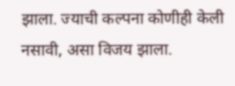झाला. ज्याची कल्पना कोणीही केली नसावी, असा विजय झाला.